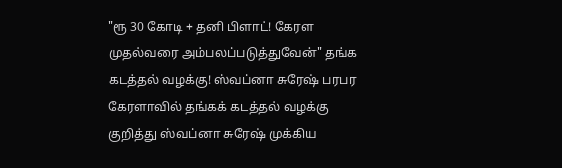"ரூ 30 கோடி + தனி பிளாட்! கேரள முதல்வரை அம்பலப்படுத்துவேன்" தங்க கடத்தல் வழக்கு! ஸ்வப்னா சுரேஷ் பரபர
கேரளாவில் தங்கக் கடத்தல் வழக்கு குறித்து ஸ்வப்னா சுரேஷ் முக்கிய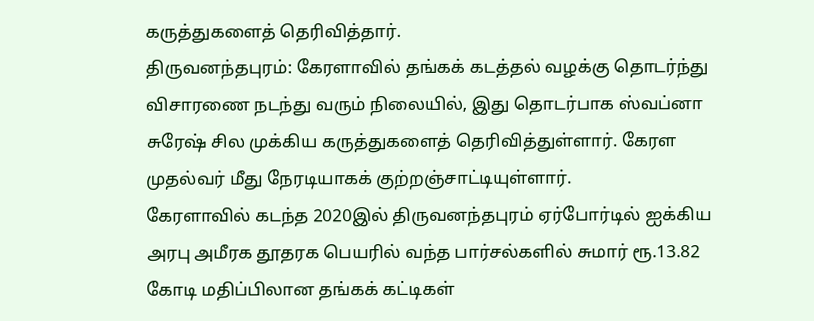கருத்துகளைத் தெரிவித்தார்.
திருவனந்தபுரம்: கேரளாவில் தங்கக் கடத்தல் வழக்கு தொடர்ந்து விசாரணை நடந்து வரும் நிலையில், இது தொடர்பாக ஸ்வப்னா சுரேஷ் சில முக்கிய கருத்துகளைத் தெரிவித்துள்ளார். கேரள முதல்வர் மீது நேரடியாகக் குற்றஞ்சாட்டியுள்ளார்.
கேரளாவில் கடந்த 2020இல் திருவனந்தபுரம் ஏர்போர்டில் ஐக்கிய அரபு அமீரக தூதரக பெயரில் வந்த பார்சல்களில் சுமார் ரூ.13.82 கோடி மதிப்பிலான தங்கக் கட்டிகள்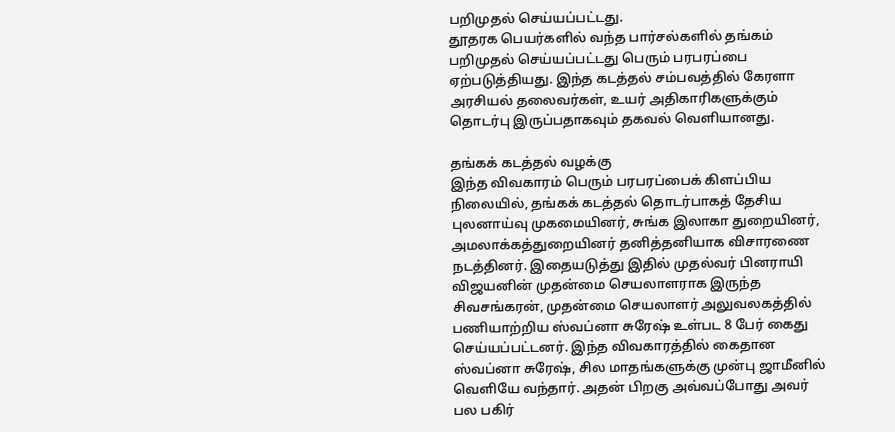பறிமுதல் செய்யப்பட்டது.
தூதரக பெயர்களில் வந்த பார்சல்களில் தங்கம் பறிமுதல் செய்யப்பட்டது பெரும் பரபரப்பை ஏற்படுத்தியது. இந்த கடத்தல் சம்பவத்தில் கேரளா அரசியல் தலைவர்கள், உயர் அதிகாரிகளுக்கும் தொடர்பு இருப்பதாகவும் தகவல் வெளியானது.

தங்கக் கடத்தல் வழக்கு
இந்த விவகாரம் பெரும் பரபரப்பைக் கிளப்பிய நிலையில், தங்கக் கடத்தல் தொடர்பாகத் தேசிய புலனாய்வு முகமையினர், சுங்க இலாகா துறையினர், அமலாக்கத்துறையினர் தனித்தனியாக விசாரணை நடத்தினர். இதையடுத்து இதில் முதல்வர் பினராயி விஜயனின் முதன்மை செயலாளராக இருந்த சிவசங்கரன், முதன்மை செயலாளர் அலுவலகத்தில் பணியாற்றிய ஸ்வப்னா சுரேஷ் உள்பட 8 பேர் கைது செய்யப்பட்டனர். இந்த விவகாரத்தில் கைதான ஸ்வப்னா சுரேஷ், சில மாதங்களுக்கு முன்பு ஜாமீனில் வெளியே வந்தார். அதன் பிறகு அவ்வப்போது அவர் பல பகிர்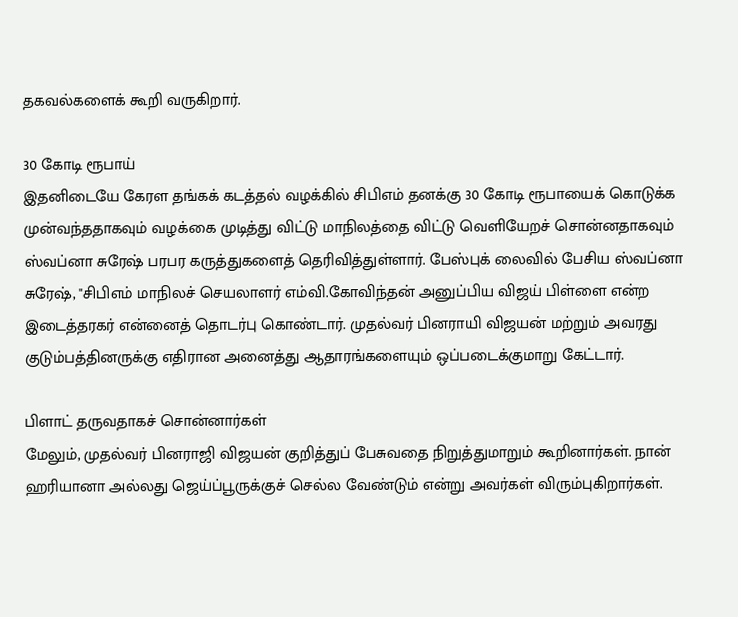தகவல்களைக் கூறி வருகிறார்.

30 கோடி ரூபாய்
இதனிடையே கேரள தங்கக் கடத்தல் வழக்கில் சிபிஎம் தனக்கு 30 கோடி ரூபாயைக் கொடுக்க முன்வந்ததாகவும் வழக்கை முடித்து விட்டு மாநிலத்தை விட்டு வெளியேறச் சொன்னதாகவும் ஸ்வப்னா சுரேஷ் பரபர கருத்துகளைத் தெரிவித்துள்ளார். பேஸ்புக் லைவில் பேசிய ஸ்வப்னா சுரேஷ், "சிபிஎம் மாநிலச் செயலாளர் எம்வி.கோவிந்தன் அனுப்பிய விஜய் பிள்ளை என்ற இடைத்தரகர் என்னைத் தொடர்பு கொண்டார். முதல்வர் பினராயி விஜயன் மற்றும் அவரது குடும்பத்தினருக்கு எதிரான அனைத்து ஆதாரங்களையும் ஒப்படைக்குமாறு கேட்டார்.

பிளாட் தருவதாகச் சொன்னார்கள்
மேலும், முதல்வர் பினராஜி விஜயன் குறித்துப் பேசுவதை நிறுத்துமாறும் கூறினார்கள். நான் ஹரியானா அல்லது ஜெய்ப்பூருக்குச் செல்ல வேண்டும் என்று அவர்கள் விரும்புகிறார்கள்.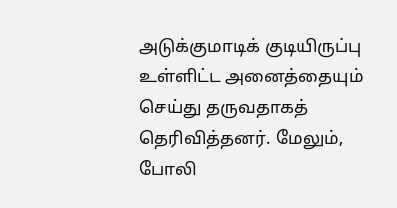அடுக்குமாடிக் குடியிருப்பு உள்ளிட்ட அனைத்தையும் செய்து தருவதாகத் தெரிவித்தனர். மேலும், போலி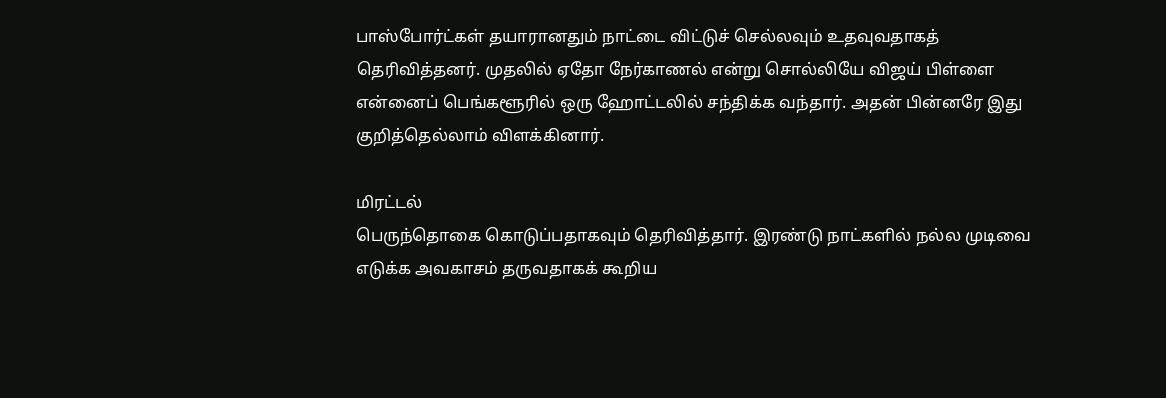பாஸ்போர்ட்கள் தயாரானதும் நாட்டை விட்டுச் செல்லவும் உதவுவதாகத் தெரிவித்தனர். முதலில் ஏதோ நேர்காணல் என்று சொல்லியே விஜய் பிள்ளை என்னைப் பெங்களூரில் ஒரு ஹோட்டலில் சந்திக்க வந்தார். அதன் பின்னரே இது குறித்தெல்லாம் விளக்கினார்.

மிரட்டல்
பெருந்தொகை கொடுப்பதாகவும் தெரிவித்தார். இரண்டு நாட்களில் நல்ல முடிவை எடுக்க அவகாசம் தருவதாகக் கூறிய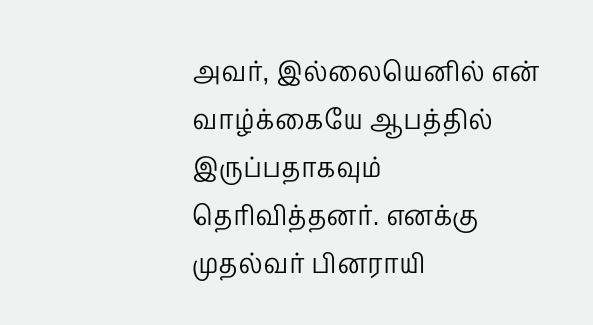அவர், இல்லையெனில் என் வாழ்க்கையே ஆபத்தில் இருப்பதாகவும் தெரிவித்தனர். எனக்கு முதல்வர் பினராயி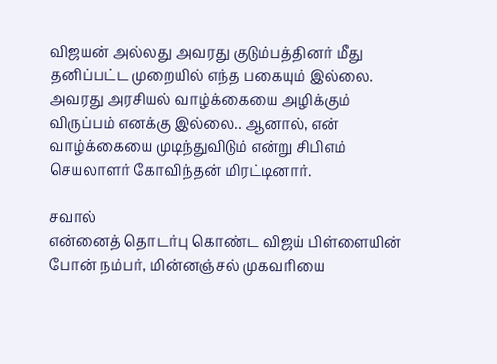விஜயன் அல்லது அவரது குடும்பத்தினர் மீது தனிப்பட்ட முறையில் எந்த பகையும் இல்லை. அவரது அரசியல் வாழ்க்கையை அழிக்கும் விருப்பம் எனக்கு இல்லை.. ஆனால், என் வாழ்க்கையை முடிந்துவிடும் என்று சிபிஎம் செயலாளர் கோவிந்தன் மிரட்டினார்.

சவால்
என்னைத் தொடர்பு கொண்ட விஜய் பிள்ளையின் போன் நம்பர், மின்னஞ்சல் முகவரியை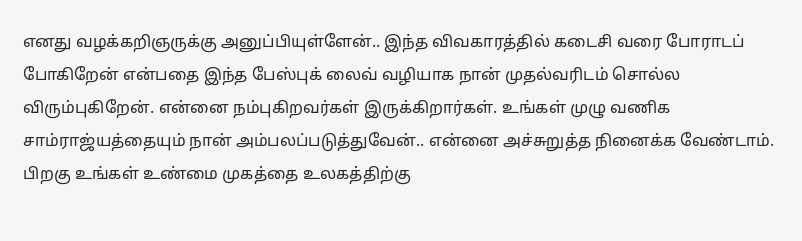எனது வழக்கறிஞருக்கு அனுப்பியுள்ளேன்.. இந்த விவகாரத்தில் கடைசி வரை போராடப் போகிறேன் என்பதை இந்த பேஸ்புக் லைவ் வழியாக நான் முதல்வரிடம் சொல்ல விரும்புகிறேன். என்னை நம்புகிறவர்கள் இருக்கிறார்கள். உங்கள் முழு வணிக சாம்ராஜ்யத்தையும் நான் அம்பலப்படுத்துவேன்.. என்னை அச்சுறுத்த நினைக்க வேண்டாம். பிறகு உங்கள் உண்மை முகத்தை உலகத்திற்கு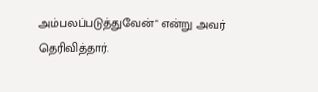அம்பலப்படுத்துவேன்" என்று அவர் தெரிவித்தார்.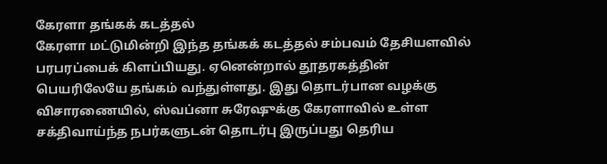கேரளா தங்கக் கடத்தல்
கேரளா மட்டுமின்றி இந்த தங்கக் கடத்தல் சம்பவம் தேசியளவில் பரபரப்பைக் கிளப்பியது. ஏனென்றால் தூதரகத்தின் பெயரிலேயே தங்கம் வந்துள்ளது. இது தொடர்பான வழக்கு விசாரணையில், ஸ்வப்னா சுரேஷுக்கு கேரளாவில் உள்ள சக்திவாய்ந்த நபர்களுடன் தொடர்பு இருப்பது தெரிய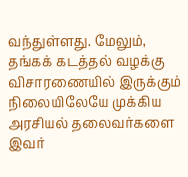வந்துள்ளது. மேலும், தங்கக் கடத்தல் வழக்கு விசாரணையில் இருக்கும் நிலையிலேயே முக்கிய அரசியல் தலைவர்களை இவர்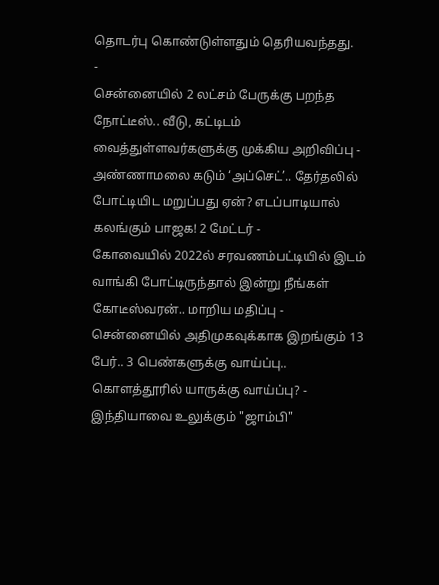தொடர்பு கொண்டுள்ளதும் தெரியவந்தது.
-
சென்னையில் 2 லட்சம் பேருக்கு பறந்த நோட்டீஸ்.. வீடு, கட்டிடம் வைத்துள்ளவர்களுக்கு முக்கிய அறிவிப்பு -
அண்ணாமலை கடும் ‘அப்செட்’.. தேர்தலில் போட்டியிட மறுப்பது ஏன்? எடப்பாடியால் கலங்கும் பாஜக! 2 மேட்டர் -
கோவையில் 2022ல் சரவணம்பட்டியில் இடம் வாங்கி போட்டிருந்தால் இன்று நீங்கள் கோடீஸ்வரன்.. மாறிய மதிப்பு -
சென்னையில் அதிமுகவுக்காக இறங்கும் 13 பேர்.. 3 பெண்களுக்கு வாய்ப்பு.. கொளத்தூரில் யாருக்கு வாய்ப்பு? -
இந்தியாவை உலுக்கும் "ஜாம்பி"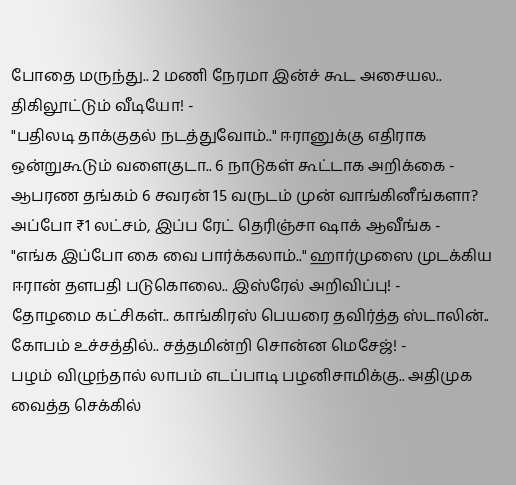போதை மருந்து.. 2 மணி நேரமா இன்ச் கூட அசையல.. திகிலூட்டும் வீடியோ! -
"பதிலடி தாக்குதல் நடத்துவோம்.." ஈரானுக்கு எதிராக ஒன்றுகூடும் வளைகுடா.. 6 நாடுகள் கூட்டாக அறிக்கை -
ஆபரண தங்கம் 6 சவரன் 15 வருடம் முன் வாங்கினீங்களா? அப்போ ₹1 லட்சம், இப்ப ரேட் தெரிஞ்சா ஷாக் ஆவீங்க -
"எங்க இப்போ கை வை பார்க்கலாம்.." ஹார்முஸை முடக்கிய ஈரான் தளபதி படுகொலை.. இஸ்ரேல் அறிவிப்பு! -
தோழமை கட்சிகள்.. காங்கிரஸ் பெயரை தவிர்த்த ஸ்டாலின்.. கோபம் உச்சத்தில்.. சத்தமின்றி சொன்ன மெசேஜ்! -
பழம் விழுந்தால் லாபம் எடப்பாடி பழனிசாமிக்கு.. அதிமுக வைத்த செக்கில்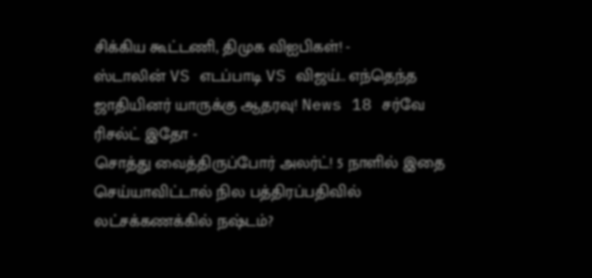சிக்கிய கூட்டணி, திமுக விஐபிகள்! -
ஸ்டாலின் VS எடப்பாடி VS விஜய்.. எந்தெந்த ஜாதியினர் யாருக்கு ஆதரவு! News 18 சர்வே ரிசல்ட் இதோ -
சொத்து வைத்திருப்போர் அலர்ட்! 5 நாளில் இதை செய்யாவிட்டால் நில பத்திரப்பதிவில் லட்சக்கணக்கில் நஷ்டம்?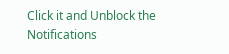Click it and Unblock the Notifications